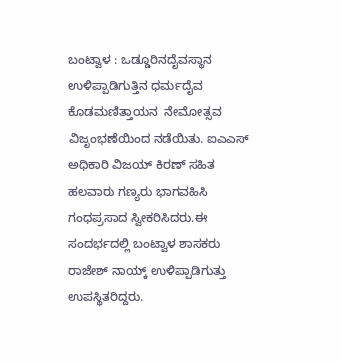ಬಂಟ್ವಾಳ : ಒಡ್ಡೂರಿನದೈವಸ್ಥಾನ ಉಳಿಪ್ಪಾಡಿಗುತ್ತಿನ ಧರ್ಮದೈವ ಕೊಡಮಣಿತ್ತಾಯನ  ನೇಮೋತ್ಸವ ವಿಜೃಂಭಣೆಯಿಂದ ನಡೆಯಿತು. ಐಎಎಸ್  ಅಧಿಕಾರಿ ವಿಜಯ್ ಕಿರಣ್ ಸಹಿತ ಹಲವಾರು ಗಣ್ಯರು ಭಾಗವಹಿಸಿ   ಗಂಧಪ್ರಸಾದ ಸ್ವೀಕರಿಸಿದರು.ಈ ಸಂದರ್ಭದಲ್ಲಿ ಬಂಟ್ವಾಳ ಶಾಸಕರು ರಾಜೇಶ್ ನಾಯ್ಕ್ ಉಳಿಪ್ಪಾಡಿಗುತ್ತು ಉಪಸ್ಥಿತರಿದ್ದರು.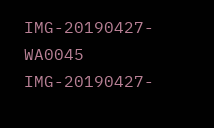IMG-20190427-WA0045
IMG-20190427-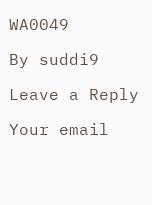WA0049

By suddi9

Leave a Reply

Your email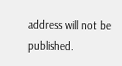address will not be published.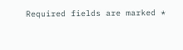Required fields are marked *